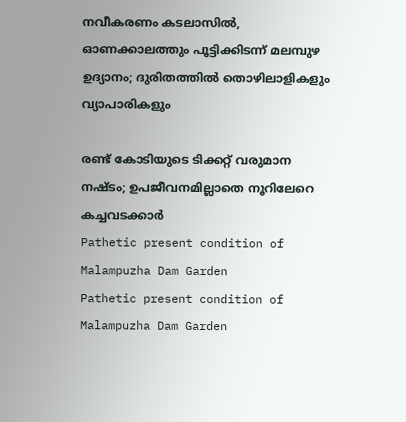നവീകരണം കടലാസിൽ, ഓണക്കാലത്തും പൂട്ടിക്കിടന്ന് മലമ്പുഴ ഉദ്യാനം; ദുരിതത്തിൽ തൊഴിലാളികളും വ്യാപാരികളും

രണ്ട് കോടിയുടെ ടിക്കറ്റ് വരുമാന നഷ്ടം; ഉപജീവനമില്ലാതെ നൂറിലേറെ കച്ചവടക്കാർ
Pathetic present condition of Malampuzha Dam Garden
Pathetic present condition of Malampuzha Dam Garden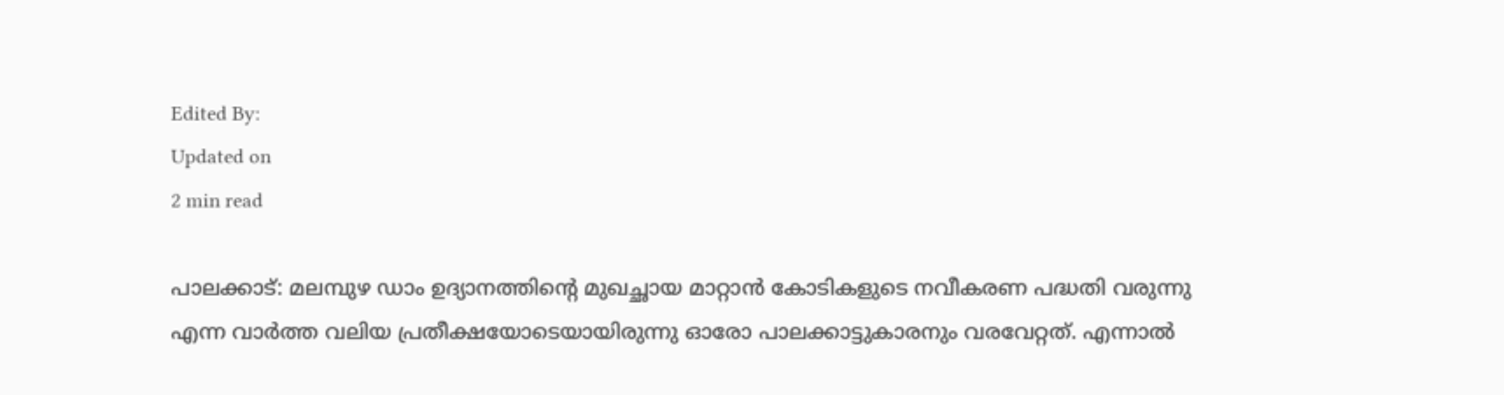Edited By:
Updated on
2 min read

പാലക്കാട്: മലമ്പുഴ ഡാം ഉദ്യാനത്തിന്റെ മുഖച്ഛായ മാറ്റാൻ കോടികളുടെ നവീകരണ പദ്ധതി വരുന്നു എന്ന വാർത്ത വലിയ പ്രതീക്ഷയോടെയായിരുന്നു ഓരോ പാലക്കാട്ടുകാരനും വരവേറ്റത്. എന്നാൽ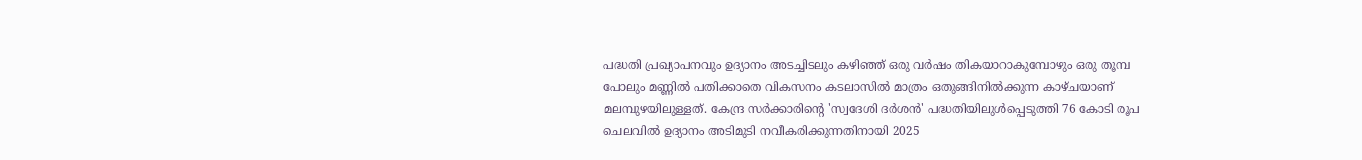പദ്ധതി പ്രഖ്യാപനവും ഉദ്യാനം അടച്ചിടലും കഴിഞ്ഞ് ഒരു വർഷം തികയാറാകുമ്പോഴും ഒരു തൂമ്പ പോലും മണ്ണിൽ പതിക്കാതെ വികസനം കടലാസിൽ മാത്രം ഒതുങ്ങിനിൽക്കുന്ന കാഴ്ചയാണ് മലമ്പുഴയിലുള്ളത്. കേന്ദ്ര സർക്കാരിന്റെ 'സ്വദേശി ദർശൻ' പദ്ധതിയിലുൾപ്പെടുത്തി 76 കോടി രൂപ ചെലവിൽ ഉദ്യാനം അടിമുടി നവീകരിക്കുന്നതിനായി 2025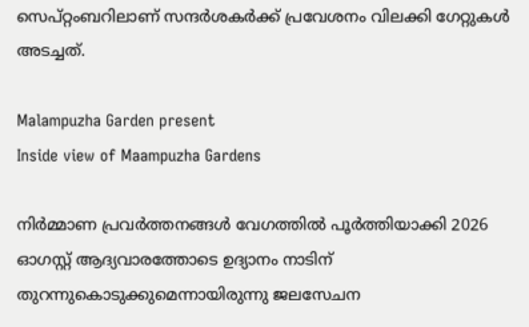സെപ്റ്റംബറിലാണ് സന്ദർശകർക്ക് പ്രവേശനം വിലക്കി ഗേറ്റുകൾ അടച്ചത്.

Malampuzha Garden present
Inside view of Maampuzha Gardens

നിർമ്മാണ പ്രവർത്തനങ്ങൾ വേഗത്തിൽ പൂർത്തിയാക്കി 2026 ഓഗസ്റ്റ് ആദ്യവാരത്തോടെ ഉദ്യാനം നാടിന് തുറന്നുകൊടുക്കുമെന്നായിരുന്നു ജലസേചന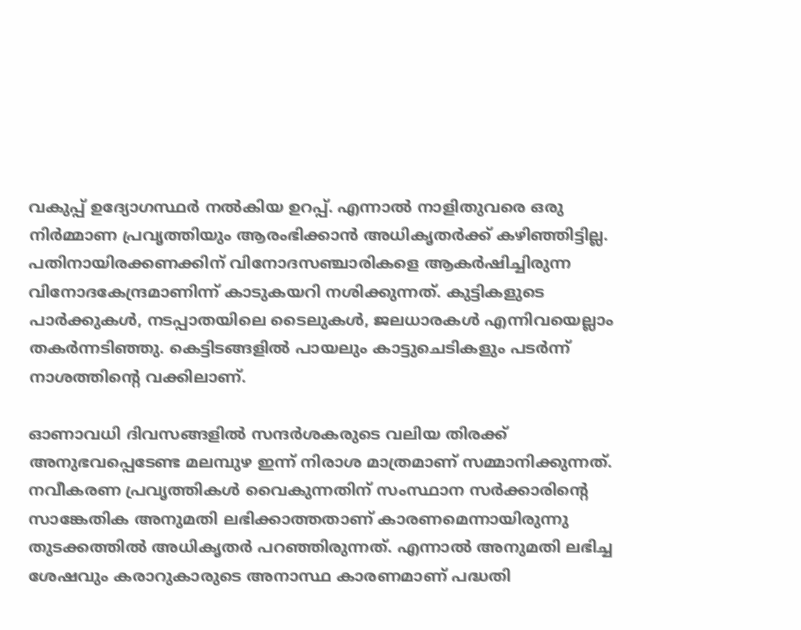വകുപ്പ് ഉദ്യോഗസ്ഥർ നൽകിയ ഉറപ്പ്. എന്നാൽ നാളിതുവരെ ഒരു നിർമ്മാണ പ്രവൃത്തിയും ആരംഭിക്കാൻ അധികൃതർക്ക് കഴിഞ്ഞിട്ടില്ല. പതിനായിരക്കണക്കിന് വിനോദസഞ്ചാരികളെ ആകർഷിച്ചിരുന്ന വിനോദകേന്ദ്രമാണിന്ന് കാടുകയറി നശിക്കുന്നത്. കുട്ടികളുടെ പാർക്കുകൾ, നടപ്പാതയിലെ ടൈലുകൾ, ജലധാരകൾ എന്നിവയെല്ലാം തകർന്നടിഞ്ഞു. കെട്ടിടങ്ങളിൽ പായലും കാട്ടുചെടികളും പടർന്ന് നാശത്തിന്റെ വക്കിലാണ്.

ഓണാവധി ദിവസങ്ങളിൽ സന്ദർശകരുടെ വലിയ തിരക്ക് അനുഭവപ്പെടേണ്ട മലമ്പുഴ ഇന്ന് നിരാശ മാത്രമാണ് സമ്മാനിക്കുന്നത്. നവീകരണ പ്രവൃത്തികൾ വൈകുന്നതിന് സംസ്ഥാന സർക്കാരിന്റെ സാങ്കേതിക അനുമതി ലഭിക്കാത്തതാണ് കാരണമെന്നായിരുന്നു തുടക്കത്തിൽ അധികൃതർ പറഞ്ഞിരുന്നത്. എന്നാൽ അനുമതി ലഭിച്ച ശേഷവും കരാറുകാരുടെ അനാസ്ഥ കാരണമാണ് പദ്ധതി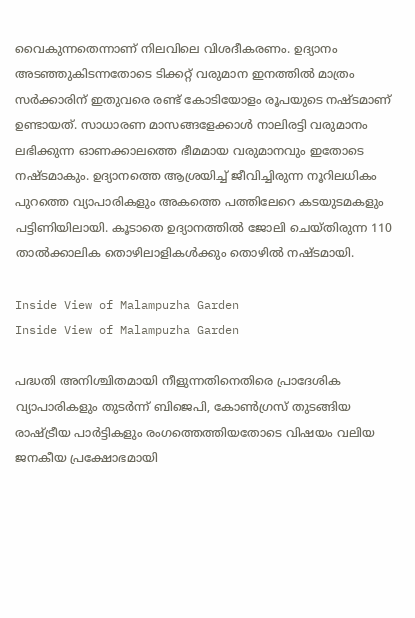വൈകുന്നതെന്നാണ് നിലവിലെ വിശദീകരണം. ഉദ്യാനം അടഞ്ഞുകിടന്നതോടെ ടിക്കറ്റ് വരുമാന ഇനത്തിൽ മാത്രം സർക്കാരിന് ഇതുവരെ രണ്ട് കോടിയോളം രൂപയുടെ നഷ്ടമാണ് ഉണ്ടായത്. സാധാരണ മാസങ്ങളേക്കാൾ നാലിരട്ടി വരുമാനം ലഭിക്കുന്ന ഓണക്കാലത്തെ ഭീമമായ വരുമാനവും ഇതോടെ നഷ്ടമാകും. ഉദ്യാനത്തെ ആശ്രയിച്ച് ജീവിച്ചിരുന്ന നൂറിലധികം പുറത്തെ വ്യാപാരികളും അകത്തെ പത്തിലേറെ കടയുടമകളും പട്ടിണിയിലായി. കൂടാതെ ഉദ്യാനത്തിൽ ജോലി ചെയ്തിരുന്ന 110 താൽക്കാലിക തൊഴിലാളികൾക്കും തൊഴിൽ നഷ്ടമായി.

Inside View of Malampuzha Garden
Inside View of Malampuzha Garden

പദ്ധതി അനിശ്ചിതമായി നീളുന്നതിനെതിരെ പ്രാദേശിക വ്യാപാരികളും തുടർന്ന് ബിജെപി, കോൺഗ്രസ് തുടങ്ങിയ രാഷ്ട്രീയ പാർട്ടികളും രംഗത്തെത്തിയതോടെ വിഷയം വലിയ ജനകീയ പ്രക്ഷോഭമായി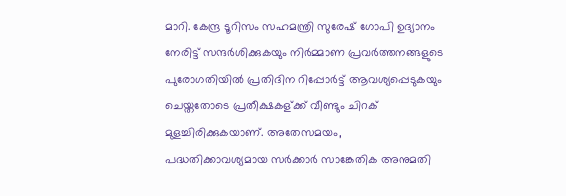മാറി. കേന്ദ്ര ടൂറിസം സഹമന്ത്രി സുരേഷ് ഗോപി ഉദ്യാനം നേരിട്ട് സന്ദർശിക്കുകയും നിർമ്മാണ പ്രവർത്തനങ്ങളുടെ പുരോഗതിയിൽ പ്രതിദിന റിപ്പോർട്ട് ആവശ്യപ്പെടുകയും ചെയ്തതോടെ പ്രതീക്ഷകള്ക്ക് വീണ്ടും ചിറക് മുളച്ചിരിക്കുകയാണ്. അതേസമയം, പദ്ധതിക്കാവശ്യമായ സർക്കാർ സാങ്കേതിക അനുമതി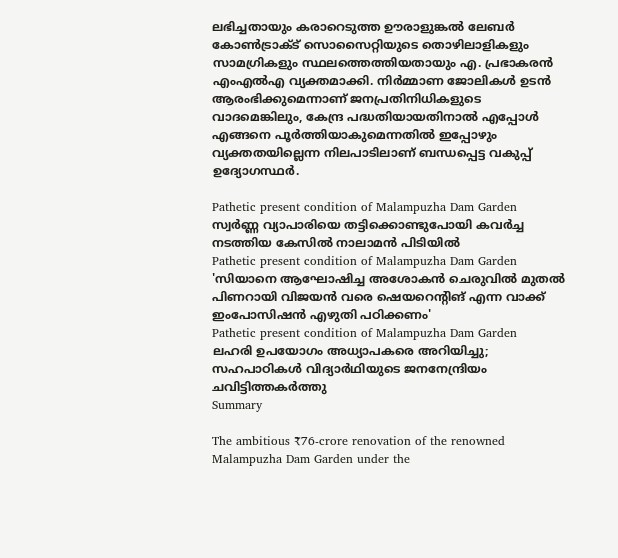ലഭിച്ചതായും കരാറെടുത്ത ഊരാളുങ്കൽ ലേബർ കോൺട്രാക്ട് സൊസൈറ്റിയുടെ തൊഴിലാളികളും സാമഗ്രികളും സ്ഥലത്തെത്തിയതായും എ. പ്രഭാകരൻ എംഎൽഎ വ്യക്തമാക്കി. നിർമ്മാണ ജോലികൾ ഉടൻ ആരംഭിക്കുമെന്നാണ് ജനപ്രതിനിധികളുടെ വാദമെങ്കിലും, കേന്ദ്ര പദ്ധതിയായതിനാൽ എപ്പോൾ എങ്ങനെ പൂർത്തിയാകുമെന്നതിൽ ഇപ്പോഴും വ്യക്തതയില്ലെന്ന നിലപാടിലാണ് ബന്ധപ്പെട്ട വകുപ്പ് ഉദ്യോഗസ്ഥർ.

Pathetic present condition of Malampuzha Dam Garden
സ്വർണ്ണ വ്യാപാരിയെ തട്ടിക്കൊണ്ടുപോയി കവർച്ച നടത്തിയ കേസിൽ നാലാമൻ പിടിയിൽ
Pathetic present condition of Malampuzha Dam Garden
'സിയാനെ ആഘോഷിച്ച അശോകന്‍ ചെരുവില്‍ മുതല്‍ പിണറായി വിജയന്‍ വരെ ഷെയറെന്റിങ് എന്ന വാക്ക് ഇംപോസിഷൻ എഴുതി പഠിക്കണം'
Pathetic present condition of Malampuzha Dam Garden
ലഹരി ഉപയോഗം അധ്യാപകരെ അറിയിച്ചു; സഹപാഠികൾ വിദ്യാർഥിയുടെ ജനനേന്ദ്രിയം ചവിട്ടിത്തകർത്തു
Summary

The ambitious ₹76-crore renovation of the renowned Malampuzha Dam Garden under the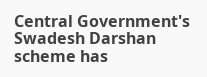Central Government's Swadesh Darshan scheme has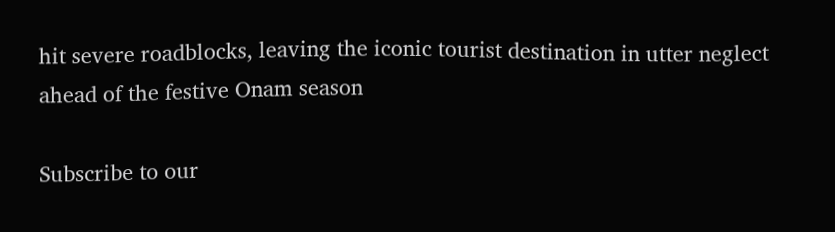hit severe roadblocks, leaving the iconic tourist destination in utter neglect ahead of the festive Onam season

Subscribe to our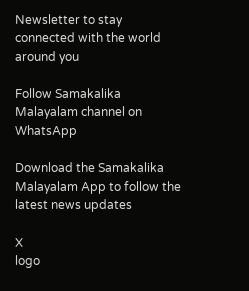Newsletter to stay connected with the world around you

Follow Samakalika Malayalam channel on WhatsApp

Download the Samakalika Malayalam App to follow the latest news updates

X
logo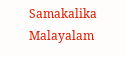Samakalika Malayalam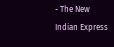- The New Indian Express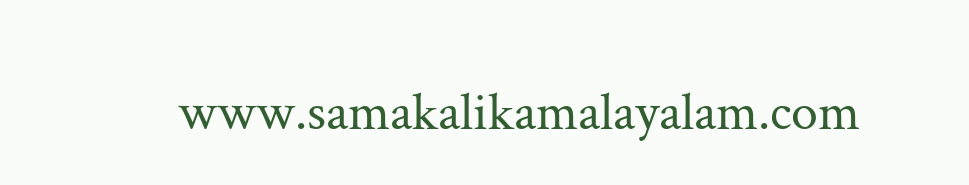www.samakalikamalayalam.com